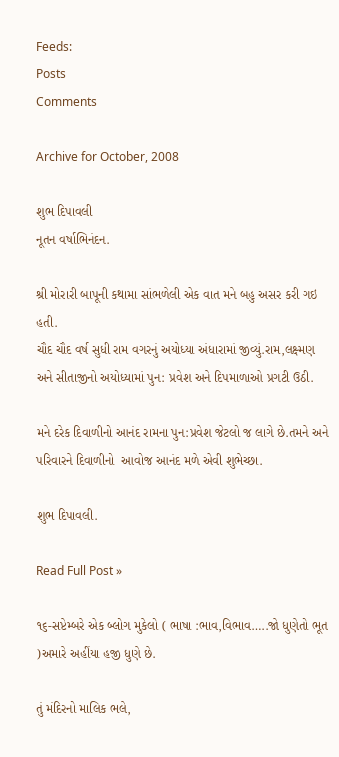Feeds:
Posts
Comments

Archive for October, 2008

શુભ દિપાવલી
નૂતન વર્ષાભિનંદન.

શ્રી મોરારી બાપૂની કથામા સાંભળેલી એક વાત મને બહુ અસર કરી ગઇ હતી.
ચૌદ ચૌદ વર્ષ સુધી રામ વગરનું અયોધ્યા અંધારામાં જીવ્યું.રામ,લક્ષ્મણ અને સીતાજીનો અયોધ્યામાં પુન: પ્રવેશ અને દિપમાળાઓ પ્રગટી ઉઠી.

મને દરેક દિવાળીનો આનંદ રામના પુન:પ્રવેશ જેટલો જ લાગે છે.તમને અને પરિવારને દિવાળીનો  આવોજ આનંદ મળે એવી શુભેચ્છા.

શુભ દિપાવલી.

Read Full Post »

૧૬-સપ્ટેમ્બરે એક બ્લોગ મુકેલો ( ભાષા :ભાવ,વિભાવ…..જો ધુણેતો ભૂત )અમારે અહીંયા હજી ધુણે છે.

તું મંદિરનો માલિક ભલે,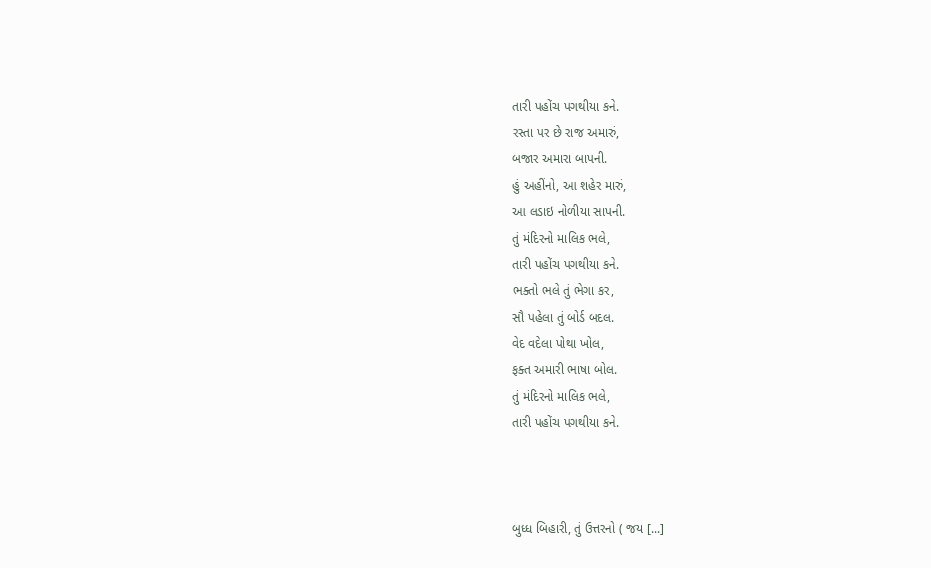તારી પહોંચ પગથીયા કને.
રસ્તા પર છે રાજ અમારું,
બજાર અમારા બાપની.
હું અહીંનો, આ શહેર મારું,
આ લડાઇ નોળીયા સાપની.
તું મંદિરનો માલિક ભલે,
તારી પહોંચ પગથીયા કને.
ભક્તો ભલે તું ભેગા કર,
સૌ પહેલા તું બોર્ડ બદલ.
વેદ વદેલા પોથા ખોલ,
ફક્ત અમારી ભાષા બોલ.
તું મંદિરનો માલિક ભલે,
તારી પહોંચ પગથીયા કને.



બુધ્ધ બિહારી, તું ઉત્તરનો ( જય [...]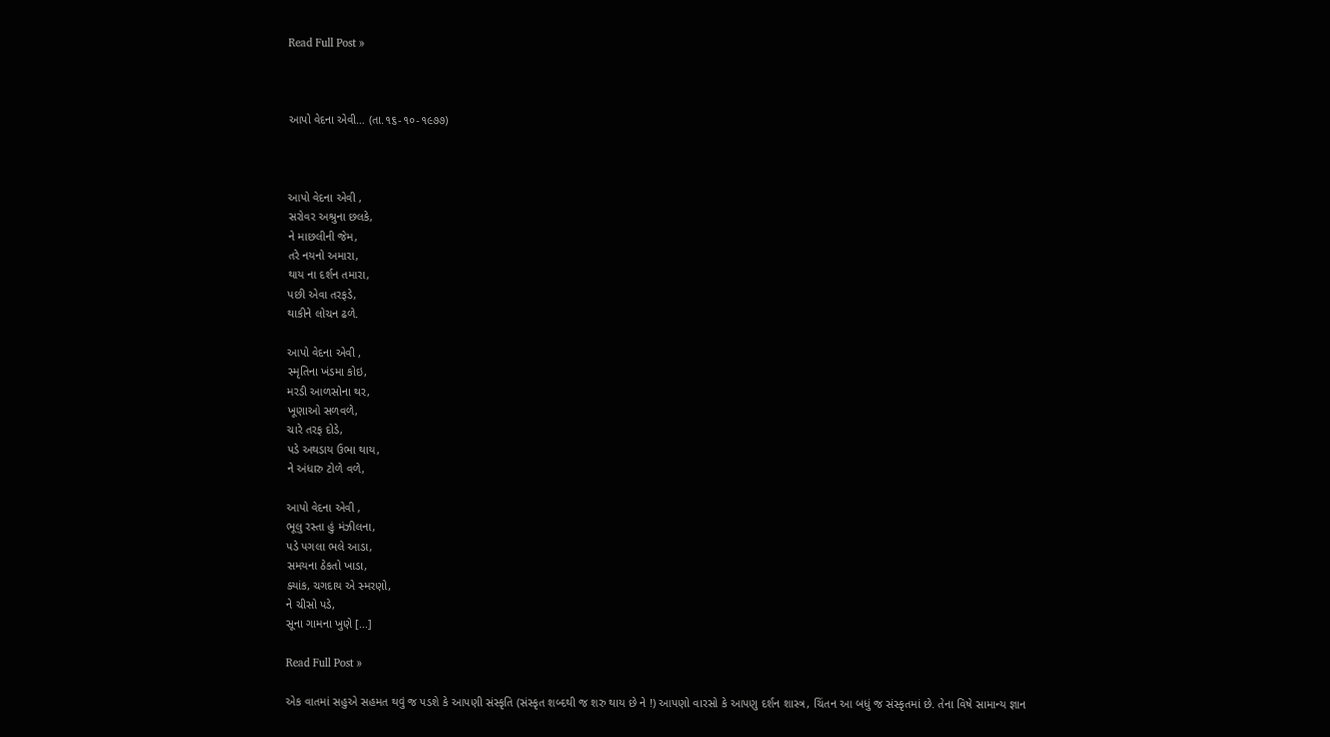Read Full Post »



આપો વેદના એવી… (તા.૧૬-૧૦-૧૯૭૭)



આપો વેદના એવી ,
સરોવર અશ્રુના છલકે,
ને માછલીની જેમ,
તરે નયનો અમારા,
થાય ના દર્શન તમારા,
પછી એવા તરફડે,
થાકીને લોચન ઢળે.

આપો વેદના એવી ,
સ્મૃતિના ખંડમા કોઇ,
મરડી આળસોના થર,
ખૂણાઓ સળવળે,
ચારે તરફ દોડે,
પડે અથડાય ઉભા થાય,
ને અંધારુ ટોળે વળે,

આપો વેદના એવી ,
ભૂલુ રસ્તા હું મંઝીલના,
પડે પગલા ભલે આડા,
સમયના ઠેકતો ખાડા,
ક્યાંક, ચગદાય એ સ્મરણો,
ને ચીસો પડે,
સૂના ગામના ખુણે [...]

Read Full Post »

એક વાતમાં સહુએ સહમત થવું જ પડશે કે આપણી સંસ્કૃતિ (સંસ્કૃત શબ્દથી જ શરુ થાય છે ને !) આપણો વારસો કે આપણુ દર્શન શાસ્ત્ર, ચિંતન આ બધું જ સંસ્કૃતમાં છે. તેના વિષે સામાન્ય જ્ઞાન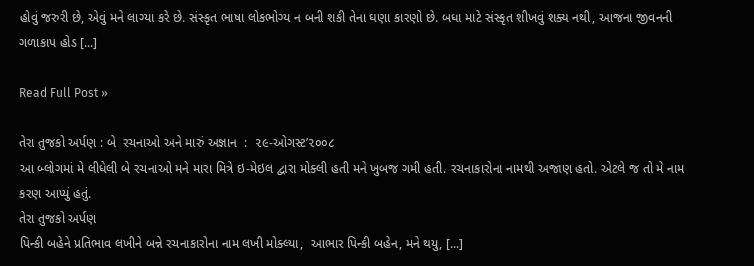હોવું જરુરી છે, એવું મને લાગ્યા કરે છે. સંસ્કૃત ભાષા લોકભોગ્ય ન બની શકી તેના ઘણા કારણો છે. બધા માટે સંસ્કૃત શીખવું શક્ય નથી, આજના જીવનની ગળાકાપ હોડ [...]

Read Full Post »

તેરા તુજકો અર્પણ : બે  રચનાઓ અને મારું અજ્ઞાન  :  ૨૯-ઓગસ્ટ’૨૦૦૮
આ બ્લોગમાં મે લીધેલી બે રચનાઓ મને મારા મિત્રે ઇ-મેઇલ દ્વારા મોક્લી હતી મને ખુબજ ગમી હતી. રચનાકારોના નામથી અજાણ હતો. એટલે જ તો મે નામ કરણ આપ્યું હતું.
તેરા તુજકો અર્પણ
પિન્કી બહેને પ્રતિભાવ લખીને બન્ને રચનાકારોના નામ લખી મોક્લ્યા,  આભાર પિન્કી બહેન, મને થયુ, [...]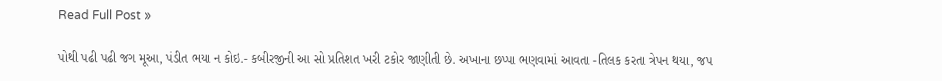Read Full Post »

પોથી પઢી પઢી જગ મૂઆ, પંડીત ભયા ન કોઇ.- કબીરજીની આ સો પ્રતિશત ખરી ટકોર જાણીતી છે. અખાના છપ્પા ભણવામાં આવતા -તિલક કરતા ત્રેપન થયા, જપ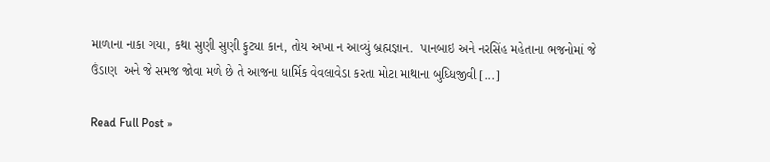માળાના નાકા ગયા, કથા સુણી સુણી ફુટ્યા કાન, તોય અખા ન આવ્યું બ્રહ્મજ્ઞાન.  પાનબાઇ અને નરસિંહ મહેતાના ભજનોમાં જે ઉંડાણ  અને જે સમજ જોવા મળે છે તે આજના ધાર્મિક વેવલાવેડા કરતા મોટા માથાના બુધ્ધિજીવી [...]

Read Full Post »